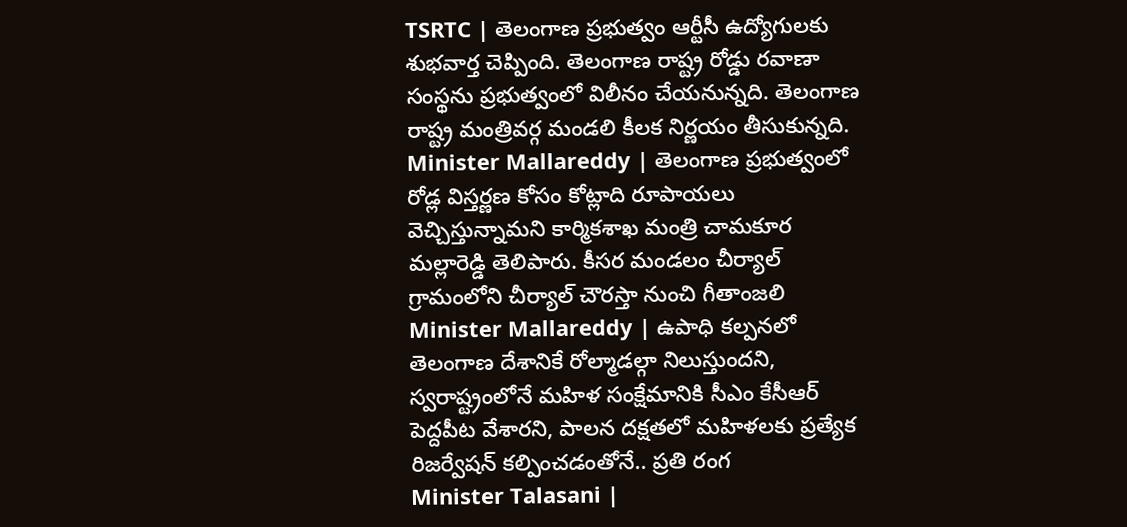TSRTC | తెలంగాణ ప్రభుత్వం ఆర్టీసీ ఉద్యోగులకు శుభవార్త చెప్పింది. తెలంగాణ రాష్ట్ర రోడ్డు రవాణా సంస్థను ప్రభుత్వంలో విలీనం చేయనున్నది. తెలంగాణ రాష్ట్ర మంత్రివర్గ మండలి కీలక నిర్ణయం తీసుకున్నది.
Minister Mallareddy | తెలంగాణ ప్రభుత్వంలో రోడ్ల విస్తర్ణణ కోసం కోట్లాది రూపాయలు వెచ్చిస్తున్నామని కార్మికశాఖ మంత్రి చామకూర మల్లారెడ్డి తెలిపారు. కీసర మండలం చీర్యాల్ గ్రామంలోని చీర్యాల్ చౌరస్తా నుంచి గీతాంజలి
Minister Mallareddy | ఉపాధి కల్పనలో తెలంగాణ దేశానికే రోల్మాడల్గా నిలుస్తుందని, స్వరాష్ట్రంలోనే మహిళ సంక్షేమానికి సీఎం కేసీఆర్ పెద్దపీట వేశారని, పాలన దక్షతలో మహిళలకు ప్రత్యేక రిజర్వేషన్ కల్పించడంతోనే.. ప్రతి రంగ
Minister Talasani |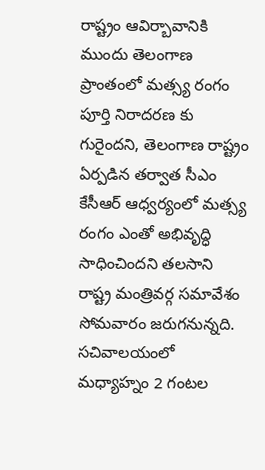రాష్ట్రం ఆవిర్బావానికి ముందు తెలంగాణ ప్రాంతంలో మత్స్య రంగం పూర్తి నిరాదరణ కు గురైందని, తెలంగాణ రాష్ట్రం ఏర్పడిన తర్వాత సీఎం కేసీఆర్ ఆధ్వర్యంలో మత్స్య రంగం ఎంతో అభివృద్ధి సాధించిందని తలసాని
రాష్ట్ర మంత్రివర్గ సమావేశం సోమవారం జరుగనున్నది. సచివాలయంలో మధ్యాహ్నం 2 గంటల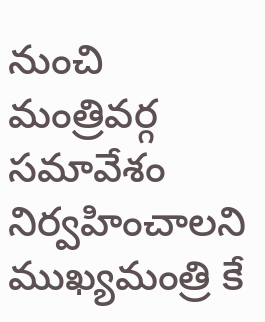నుంచి మంత్రివర్గ సమావేశం నిర్వహించాలని ముఖ్యమంత్రి కే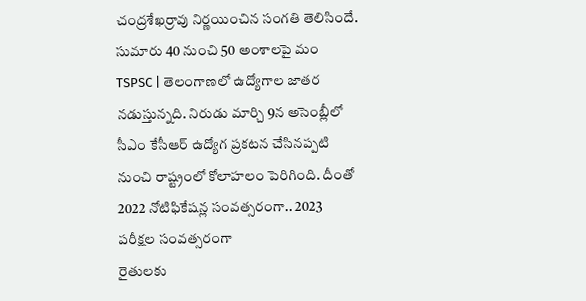చంద్రశేఖర్రావు నిర్ణయించిన సంగతి తెలిసిందే. సుమారు 40 నుంచి 50 అంశాలపై మం
TSPSC | తెలంగాణలో ఉద్యోగాల జాతర నడుస్తున్నది. నిరుడు మార్చి 9న అసెంబ్లీలో సీఎం కేసీఆర్ ఉద్యోగ ప్రకటన చేసినప్పటి నుంచి రాష్ట్రంలో కోలాహలం పెరిగింది. దీంతో 2022 నోటిఫికేషన్ల సంవత్సరంగా.. 2023 పరీక్షల సంవత్సరంగా
రైతులకు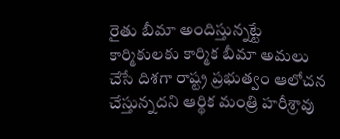రైతు బీమా అందిస్తున్నట్టే కార్మికులకు కార్మిక బీమా అమలు చేసే దిశగా రాష్ట్ర ప్రభుత్వం ఆలోచన చేస్తున్నదని ఆర్థిక మంత్రి హరీశ్రావు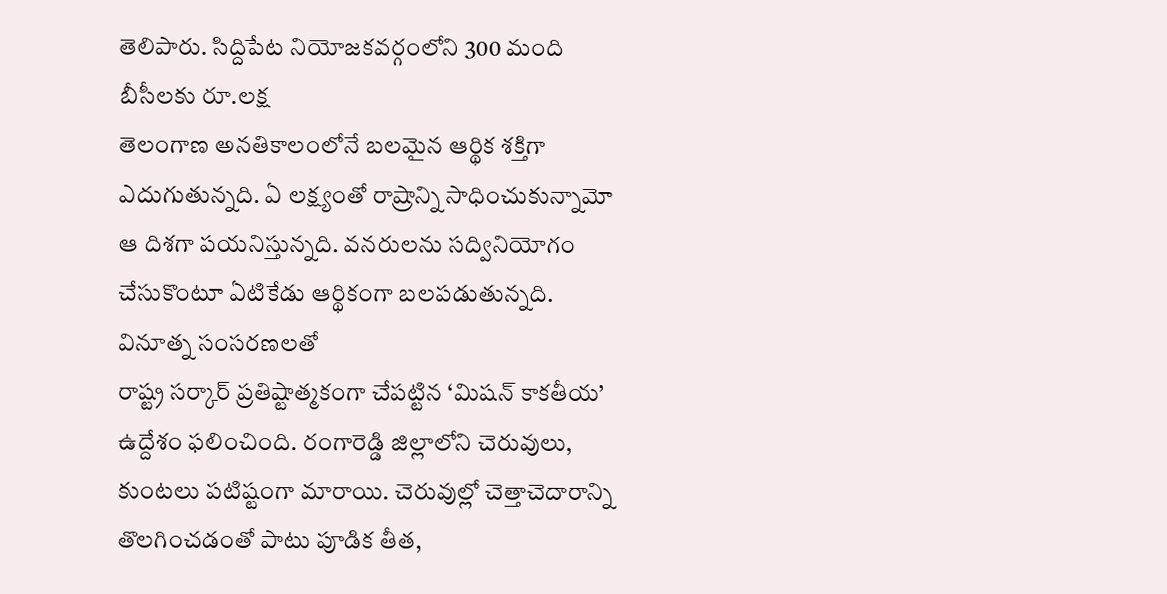తెలిపారు. సిద్దిపేట నియోజకవర్గంలోని 300 మంది బీసీలకు రూ.లక్ష
తెలంగాణ అనతికాలంలోనే బలమైన ఆర్థిక శక్తిగా ఎదుగుతున్నది. ఏ లక్ష్యంతో రాష్రాన్ని సాధించుకున్నామో ఆ దిశగా పయనిస్తున్నది. వనరులను సద్వినియోగం చేసుకొంటూ ఏటికేడు ఆర్థికంగా బలపడుతున్నది. వినూత్న సంసరణలతో
రాష్ట్ర సర్కార్ ప్రతిష్టాత్మకంగా చేపట్టిన ‘మిషన్ కాకతీయ’ ఉద్దేశం ఫలించింది. రంగారెడ్డి జిల్లాలోని చెరువులు, కుంటలు పటిష్టంగా మారాయి. చెరువుల్లో చెత్తాచెదారాన్ని తొలగించడంతో పాటు పూడిక తీత,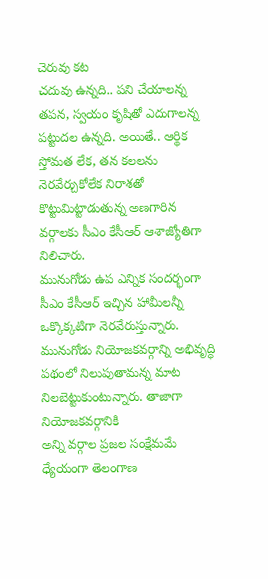చెరువు కట
చదువు ఉన్నది.. పని చేయాలన్న తపన, స్వయం కృషితో ఎదుగాలన్న పట్టుదల ఉన్నది. అయితే.. ఆర్థిక స్తోమత లేక, తన కలలను నెరవేర్చుకోలేక నిరాశతో కొట్టుమిట్టాడుతున్న అణగారిన వర్గాలకు సీఎం కేసీఆర్ ఆశాజ్యోతిగా నిలిచారు.
మునుగోడు ఉప ఎన్నిక సందర్భంగా సీఎం కేసీఆర్ ఇచ్చిన హామీలన్నీ ఒక్కొక్కటిగా నెరవేరుస్తున్నారు. మునుగోడు నియోజకవర్గాన్ని అభివృద్ధి పథంలో నిలుపుతామన్న మాట నిలబెట్టుకుంటున్నారు. తాజాగా నియోజకవర్గానికి
అన్ని వర్గాల ప్రజల సంక్షేమమే ధ్యేయంగా తెలంగాణ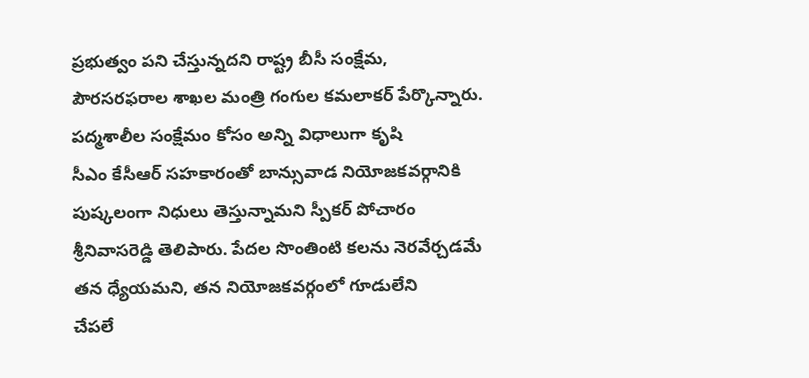ప్రభుత్వం పని చేస్తున్నదని రాష్ట్ర బీసీ సంక్షేమ, పౌరసరఫరాల శాఖల మంత్రి గంగుల కమలాకర్ పేర్కొన్నారు. పద్మశాలీల సంక్షేమం కోసం అన్ని విధాలుగా కృషి
సీఎం కేసీఆర్ సహకారంతో బాన్సువాడ నియోజకవర్గానికి పుష్కలంగా నిధులు తెస్తున్నామని స్పీకర్ పోచారం శ్రీనివాసరెడ్డి తెలిపారు. పేదల సొంతింటి కలను నెరవేర్చడమే తన ధ్యేయమని, తన నియోజకవర్గంలో గూడులేని
చేపలే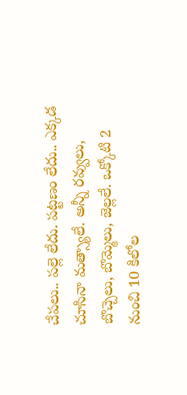చేపలు.. పల్లె లేదు. పట్టణం లేదు.. ఎక్కడ చూసినా మత్స్యాలే. అన్నీ రవ్వులు, బొచ్చెలు, బొమ్మెలు, జెల్లలే. ఒక్కోటి 2 నుంచి 10 కిలోల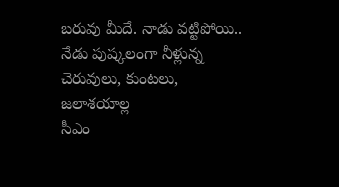బరువు మీదే. నాడు వట్టిపోయి.. నేడు పుష్కలంగా నీళ్లున్న చెరువులు, కుంటలు, జలాశయాల్ల
సీఎం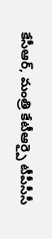కేసీఆర్, మంత్రి కేటీఆర్పై టీపీసీసీ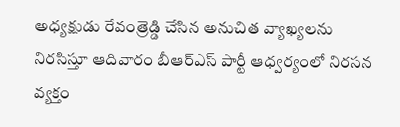అధ్యక్షుడు రేవంత్రెడ్డి చేసిన అనుచిత వ్యాఖ్యలను నిరసిస్తూ ఆదివారం బీఆర్ఎస్ పార్టీ ఆధ్వర్యంలో నిరసన వ్యక్తం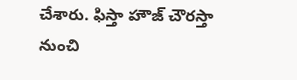చేశారు. ఫిస్తా హౌజ్ చౌరస్తా నుంచి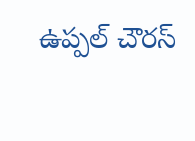ఉప్పల్ చౌరస్